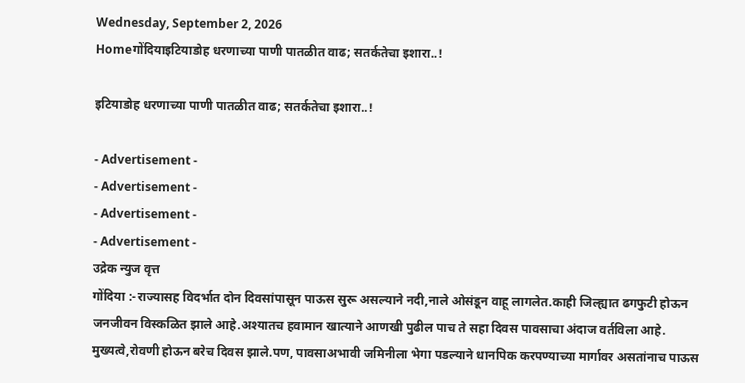Wednesday, September 2, 2026
Homeगोंदियाइटियाडोह धरणाच्या पाणी पातळीत वाढ; सतर्कतेचा इशारा..!

इटियाडोह धरणाच्या पाणी पातळीत वाढ; सतर्कतेचा इशारा..!

- Advertisement -
- Advertisement -
- Advertisement -
- Advertisement -
उद्रेक न्युज वृत्त
गोंदिया :-राज्यासह विदर्भात दोन दिवसांपासून पाऊस सुरू असल्याने नदी,नाले ओसंडून वाहू लागलेत.काही जिल्ह्यात ढगफुटी होऊन जनजीवन विस्कळित झाले आहे.अश्यातच हवामान खात्याने आणखी पुढील पाच ते सहा दिवस पावसाचा अंदाज वर्तविला आहे. मुख्यत्वे,रोवणी होऊन बरेच दिवस झाले.पण, पावसाअभावी जमिनीला भेगा पडल्याने धानपिक करपण्याच्या मार्गावर असतांनाच पाऊस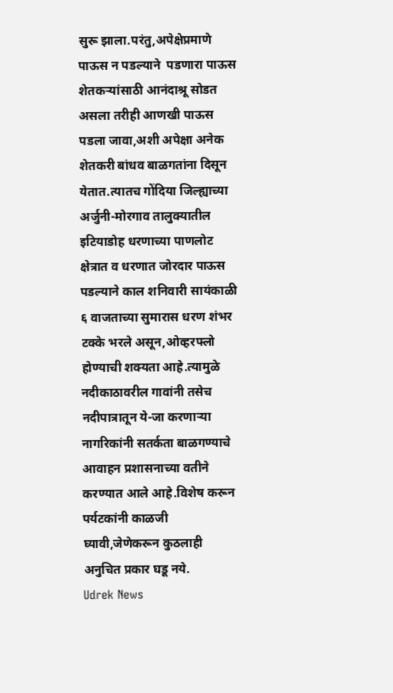सुरू झाला.परंतु,अपेक्षेप्रमाणे पाऊस न पडल्याने  पडणारा पाऊस शेतकऱ्यांसाठी आनंदाश्रू सोडत असला तरीही आणखी पाऊस पडला जावा,अशी अपेक्षा अनेक शेतकरी बांधव बाळगतांना दिसून येतात.त्यातच गोंदिया जिल्ह्याच्या अर्जुनी-मोरगाव तालुक्यातील इटियाडोह धरणाच्या पाणलोट क्षेत्रात व धरणात जोरदार पाऊस पडल्याने काल शनिवारी सायंकाळी ६ वाजताच्या सुमारास धरण शंभर टक्के भरले असून,ओव्हरफ्लो होण्याची शक्यता आहे.त्यामुळे नदीकाठावरील गावांनी तसेच नदीपात्रातून ये-जा करणाऱ्या नागरिकांनी सतर्कता बाळगण्याचे आवाहन प्रशासनाच्या वतीने करण्यात आले आहे.विशेष करून पर्यटकांनी काळजी घ्यावी,जेणेकरून कुठलाही अनुचित प्रकार घडू नये.
Udrek News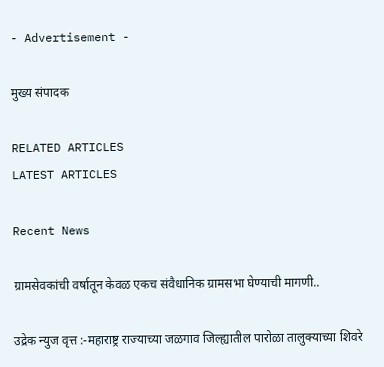- Advertisement -

मुख्य संपादक

RELATED ARTICLES
LATEST ARTICLES

Recent News

ग्रामसेवकांची वर्षातून केवळ एकच संवैधानिक ग्रामसभा घेण्याची मागणी..

उद्रेक न्युज वृत्त :-महाराष्ट्र राज्याच्या जळगाव जिल्ह्यातील पारोळा तालुक्याच्या शिवरे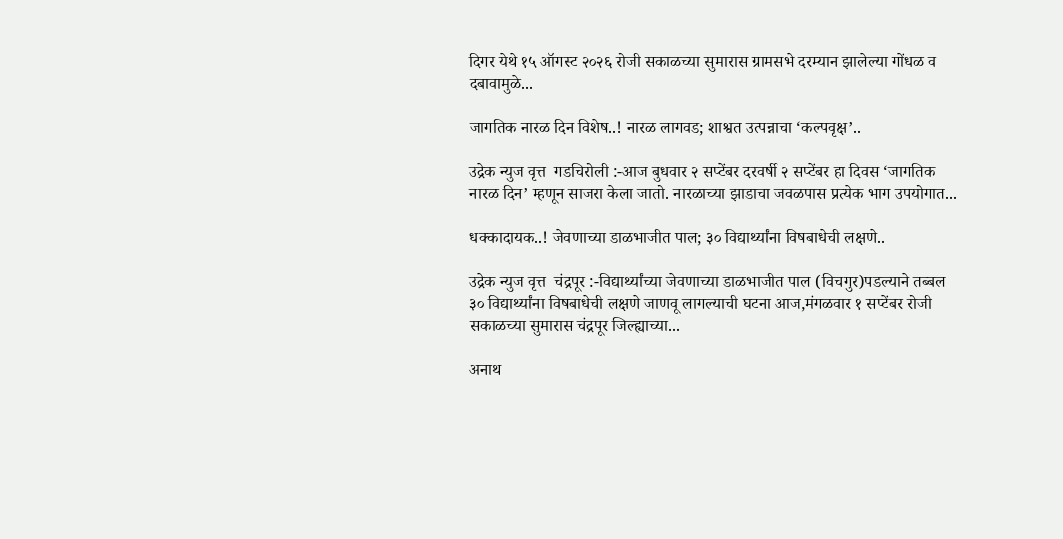दिगर येथे १५ ऑगस्ट २०२६ रोजी सकाळच्या सुमारास ग्रामसभे दरम्यान झालेल्या गोंधळ व दबावामुळे...

जागतिक नारळ दिन विशेष..! नारळ लागवड; शाश्वत उत्पन्नाचा ‘कल्पवृक्ष’..

उद्रेक न्युज वृत्त  गडचिरोली :-आज बुधवार २ सप्टेंबर दरवर्षी २ सप्टेंबर हा दिवस ‘जागतिक नारळ दिन’ म्हणून साजरा केला जातो. नारळाच्या झाडाचा जवळपास प्रत्येक भाग उपयोगात...

धक्कादायक..! जेवणाच्या डाळभाजीत पाल; ३० विद्यार्थ्यांना विषबाधेची लक्षणे..

उद्रेक न्युज वृत्त  चंद्रपूर :-विद्यार्थ्यांच्या जेवणाच्या डाळभाजीत पाल (विचगुर)पडल्याने तब्बल ३० विद्यार्थ्यांना विषबाधेची लक्षणे जाणवू लागल्याची घटना आज,मंगळवार १ सप्टेंबर रोजी सकाळच्या सुमारास चंद्रपूर जिल्ह्याच्या...

अनाथ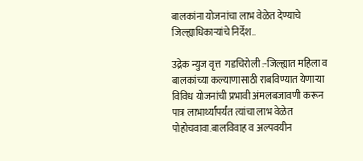बालकांना योजनांचा लाभ वेळेत देण्याचे जिल्ह्याधिकाऱ्यांचे निर्देश..

उद्रेक न्युज वृत्त  गडचिरोली :-जिल्ह्यात महिला व बालकांच्या कल्याणासाठी राबविण्यात येणाऱ्या विविध योजनांची प्रभावी अंमलबजावणी करून पात्र लाभार्थ्यांपर्यंत त्यांचा लाभ वेळेत पोहोचवावा.बालविवाह व अल्पवयीन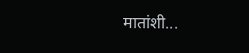मातांशी...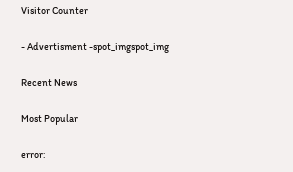Visitor Counter

- Advertisment -spot_imgspot_img

Recent News

Most Popular

error: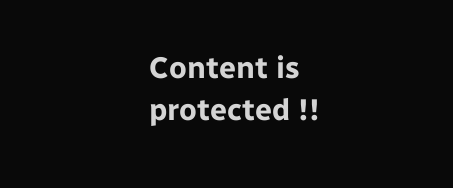Content is protected !!